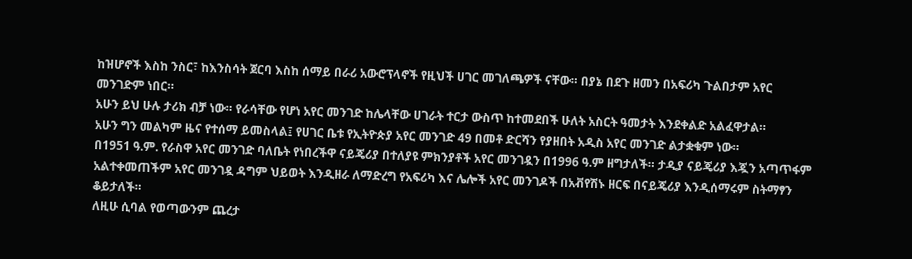ከዝሆኖች እስከ ንስር፣ ከእንስሳት ጀርባ እስከ ሰማይ በራሪ አውሮፕላኖች የዚህች ሀገር መገለጫዎች ናቸው። በያኔ በደጉ ዘመን በአፍሪካ ጉልበታም አየር መንገድም ነበር።
አሁን ይህ ሁሉ ታሪክ ብቻ ነው። የራሳቸው የሆነ አየር መንገድ ከሌላቸው ሀገራት ተርታ ውስጥ ከተመደበች ሁለት አስርት ዓመታት እንደቀልድ አልፈዋታል።
አሁን ግን መልካም ዜና የተሰማ ይመስላል፤ የሀገር ቤቱ የኢትዮጵያ አየር መንገድ 49 በመቶ ድርሻን የያዘበት አዲስ አየር መንገድ ልታቋቁም ነው።
በ1951 ዓ.ም. የራስዋ አየር መንገድ ባለቤት የነበረችዋ ናይጄሪያ በተለያዩ ምክንያቶች አየር መንገዷን በ1996 ዓ.ም ዘግታለች። ታዲያ ናይጄሪያ እጇን አጣጥፋም አልተቀመጠችም አየር መንገዷ ዳግም ህይወት እንዲዘራ ለማድረግ የአፍሪካ እና ሌሎች አየር መንገዶች በአቭየሽኑ ዘርፍ በናይጄሪያ እንዲሰማሩም ስትማፃን ቆይታለች።
ለዚሁ ሲባል የወጣውንም ጨረታ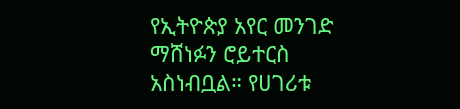የኢትዮጵያ አየር መንገድ ማሸነፉን ሮይተርስ አስነብቧል። የሀገሪቱ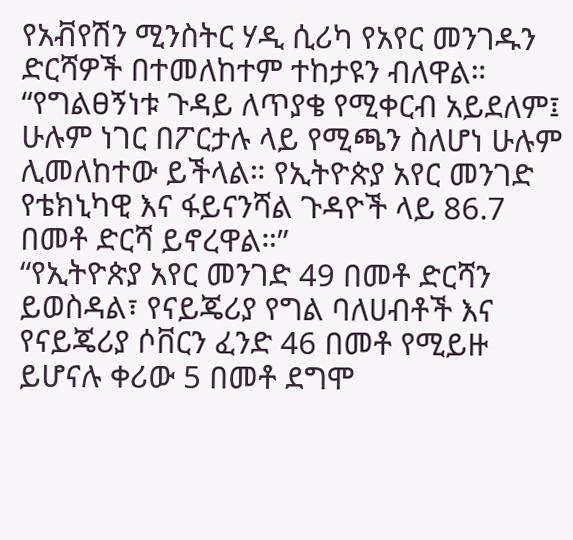የአቭየሽን ሚንስትር ሃዲ ሲሪካ የአየር መንገዱን ድርሻዎች በተመለከተም ተከታዩን ብለዋል።
“የግልፀኝነቱ ጉዳይ ለጥያቄ የሚቀርብ አይደለም፤ ሁሉም ነገር በፖርታሉ ላይ የሚጫን ስለሆነ ሁሉም ሊመለከተው ይችላል። የኢትዮጵያ አየር መንገድ የቴክኒካዊ እና ፋይናንሻል ጉዳዮች ላይ 86.7 በመቶ ድርሻ ይኖረዋል።”
“የኢትዮጵያ አየር መንገድ 49 በመቶ ድርሻን ይወስዳል፣ የናይጄሪያ የግል ባለሀብቶች እና የናይጄሪያ ሶቨርን ፈንድ 46 በመቶ የሚይዙ ይሆናሉ ቀሪው 5 በመቶ ደግሞ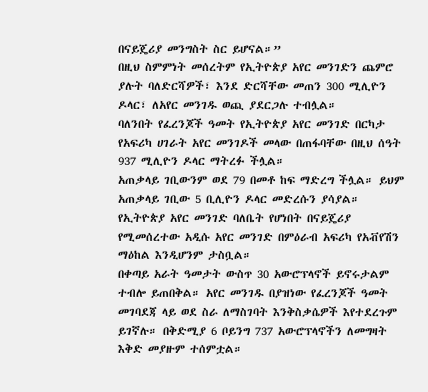በናይጄሪያ መንግስት ስር ይሆናል።”
በዚህ ስምምነት መሰረትም የኢትዮጵያ አየር መንገድን ጨምሮ ያሉት ባለድርሻዎች፣ እንደ ድርሻቸው መጠን 300 ሚሊዮን ዶላር፣ ለአየር መንገዱ ወጪ ያደርጋሉ ተብሏል።
ባለንበት የፈረንጆች ዓመት የኢትዮጵያ አየር መንገድ በርካታ የአፍሪካ ሀገራት አየር መንገዶች መላው በጠፋባቸው በዚህ ሰዓት 937 ሚሊዮን ዶላር ማትረፉ ችሏል።
አጠቃላይ ገቢውንም ወደ 79 በመቶ ከፍ ማድረግ ችሏል። ይህም አጠቃላይ ገቢው 5 ቢሊዮን ዶላር መድረሱን ያሳያል።
የኢትዮጵያ አየር መንገድ ባለቤት የሆነበት በናይጄሪያ የሚመሰረተው አዲሱ አየር መንገድ በምዕራብ አፍሪካ የአቭየሽን ማዕከል እንዲሆንም ታስቧል።
በቀጣይ አራት ዓመታት ውስጥ 30 አውሮፕላኖች ይኖሩታልም ተብሎ ይጠበቅል። አየር መንገዱ በያዝነው የፈረንጆች ዓመት መገባደጃ ላይ ወደ ስራ ለማስገባት እንቅስቃሴዎች እየተደረጉም ይገኛሉ። በቅድሚያ 6 ቦይንግ 737 አውሮፕላኖችን ለመግዛት እቅድ መያዙም ተሰምቷል።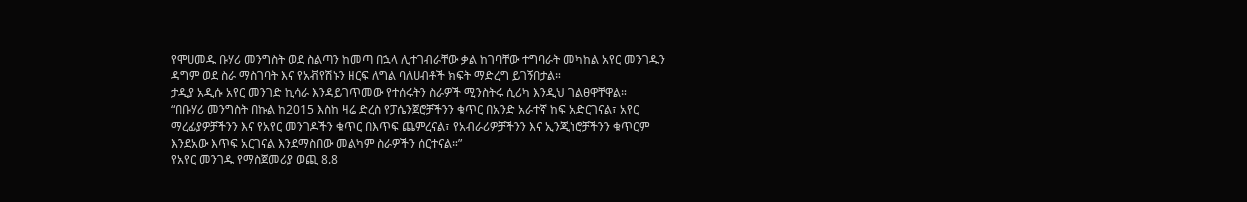የሞሀመዱ ቡሃሪ መንግስት ወደ ስልጣን ከመጣ በኋላ ሊተገብራቸው ቃል ከገባቸው ተግባራት መካከል አየር መንገዱን ዳግም ወደ ስራ ማስገባት እና የአቭየሽኑን ዘርፍ ለግል ባለሀብቶች ክፍት ማድረግ ይገኝበታል።
ታዲያ አዲሱ አየር መንገድ ኪሳራ እንዳይገጥመው የተሰሩትን ስራዎች ሚንስትሩ ሲሪካ እንዲህ ገልፀዋቸዋል።
“በቡሃሪ መንግስት በኩል ከ2015 እስከ ዛሬ ድረስ የፓሴንጀሮቻችንን ቁጥር በአንድ አራተኛ ከፍ አድርገናል፣ አየር ማረፊያዎቻችንን እና የአየር መንገዶችን ቁጥር በእጥፍ ጨምረናል፣ የአብራሪዎቻችንን እና ኢንጂነሮቻችንን ቁጥርም እንደአው እጥፍ አርገናል እንደማስበው መልካም ስራዎችን ሰርተናል።”
የአየር መንገዱ የማስጀመሪያ ወጪ 8.8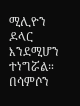ሚሊዮን ዶላር እንደሚሆን ተነግሯል።
በሳምሶን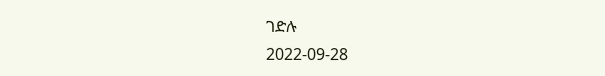ገድሉ
2022-09-28